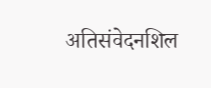अतिसंवेदनशिल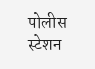पोलीस स्टेशन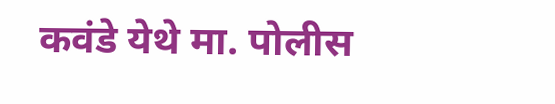कवंडे येथे मा. पोलीस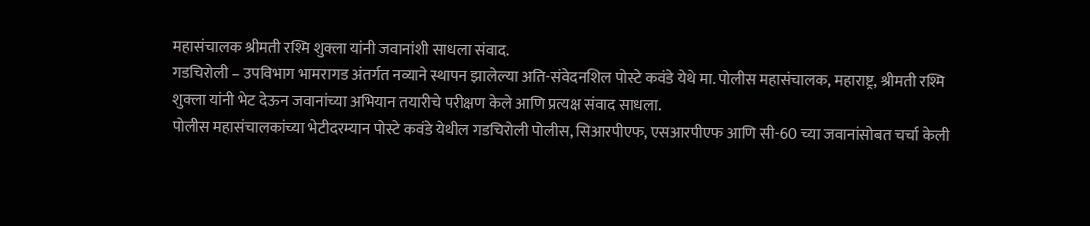महासंचालक श्रीमती रश्मि शुक्ला यांनी जवानांशी साधला संवाद.
गडचिरोली – उपविभाग भामरागड अंतर्गत नव्याने स्थापन झालेल्या अति-संवेदनशिल पोस्टे कवंडे येथे मा. पोलीस महासंचालक, महाराष्ट्र, श्रीमती रश्मि शुक्ला यांनी भेट देऊन जवानांच्या अभियान तयारीचे परीक्षण केले आणि प्रत्यक्ष संवाद साधला.
पोलीस महासंचालकांच्या भेटीदरम्यान पोस्टे कवंडे येथील गडचिरोली पोलीस, सिआरपीएफ, एसआरपीएफ आणि सी-60 च्या जवानांसोबत चर्चा केली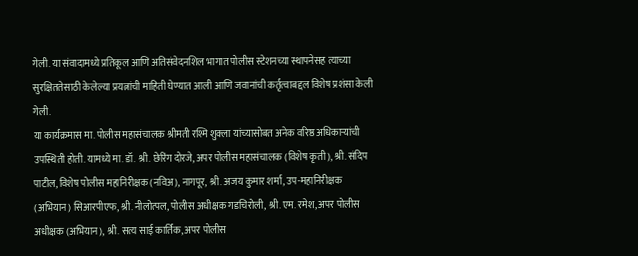गेली. या संवादामध्ये प्रतिकूल आणि अतिसंवेदनशिल भागात पोलीस स्टेशनच्या स्थापनेसह त्याच्या सुरक्षिततेसाठी केलेल्या प्रयत्नांची माहिती घेण्यात आली आणि जवानांची कर्तृत्वाबद्दल विशेष प्रशंसा केली गेली.
या कार्यक्रमास मा. पोलीस महासंचालक श्रीमती रश्मि शुक्ला यांच्यासोबत अनेक वरिष्ठ अधिकाऱ्यांची उपस्थिती होती. यामध्ये मा. डॉ. श्री. छेरिंग दोरजे, अपर पोलीस महासंचालक (विशेष कृती), श्री. संदिप पाटील, विशेष पोलीस महानिरीक्षक (नविअ), नागपूर, श्री. अजय कुमार शर्मा, उप-महानिरीक्षक (अभियान) सिआरपीएफ, श्री. नीलोत्पल, पोलीस अधीक्षक गडचिरोली, श्री. एम. रमेश, अपर पोलीस अधीक्षक (अभियान), श्री. सत्य साई कार्तिक, अपर पोलीस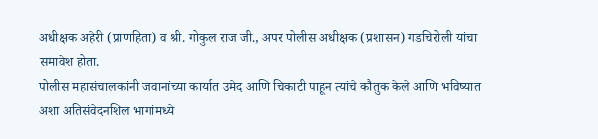अधीक्षक अहेरी (प्राणहिता) व श्री. गोकुल राज जी., अपर पोलीस अधीक्षक (प्रशासन) गडचिरोली यांचा समावेश होता.
पोलीस महासंचालकांनी जवानांच्या कार्यात उमेद आणि चिकाटी पाहून त्यांचे कौतुक केले आणि भविष्यात अशा अतिसंवेदनशिल भागांमध्ये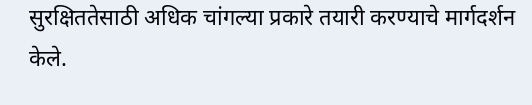सुरक्षिततेसाठी अधिक चांगल्या प्रकारे तयारी करण्याचे मार्गदर्शन केले.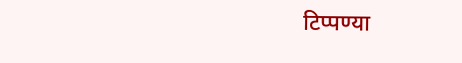टिप्पण्या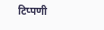टिप्पणी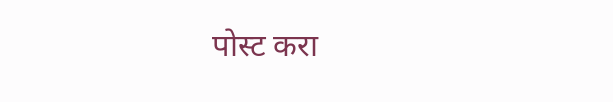पोस्ट करा